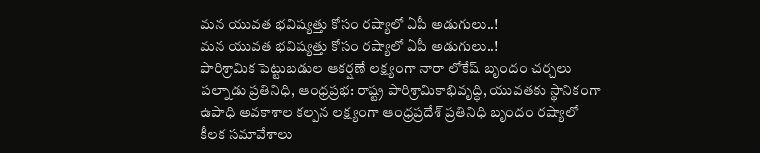మన యువత భవిష్యత్తు కోసం రష్యాలో ఏపీ అడుగులు..!
మన యువత భవిష్యత్తు కోసం రష్యాలో ఏపీ అడుగులు..!
పారిశ్రామిక పెట్టుబడుల ఆకర్షణే లక్ష్యంగా నారా లోకేష్ బృందం చర్చలు
పల్నాడు ప్రతినిధి, ఆంధ్రప్రభ: రాష్ట్ర పారిశ్రామికాభివృద్ధి, యువతకు స్థానికంగా ఉపాధి అవకాశాల కల్పన లక్ష్యంగా ఆంధ్రప్రదేశ్ ప్రతినిధి బృందం రష్యాలో కీలక సమావేశాలు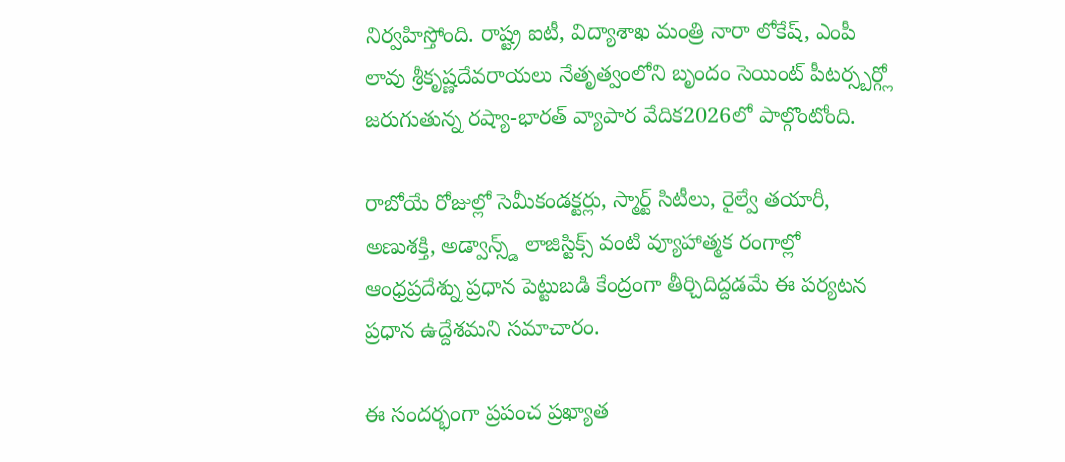నిర్వహిస్తోంది. రాష్ట్ర ఐటీ, విద్యాశాఖ మంత్రి నారా లోకేష్, ఎంపీ లావు శ్రీకృష్ణదేవరాయలు నేతృత్వంలోని బృందం సెయింట్ పీటర్స్బర్గ్లో జరుగుతున్న రష్యా-భారత్ వ్యాపార వేదిక2026లో పాల్గొంటోంది.

రాబోయే రోజుల్లో సెమీకండక్టర్లు, స్మార్ట్ సిటీలు, రైల్వే తయారీ, అణుశక్తి, అడ్వాన్స్డ్ లాజిస్టిక్స్ వంటి వ్యూహాత్మక రంగాల్లో ఆంధ్రప్రదేశ్ను ప్రధాన పెట్టుబడి కేంద్రంగా తీర్చిదిద్దడమే ఈ పర్యటన ప్రధాన ఉద్దేశమని సమాచారం.

ఈ సందర్భంగా ప్రపంచ ప్రఖ్యాత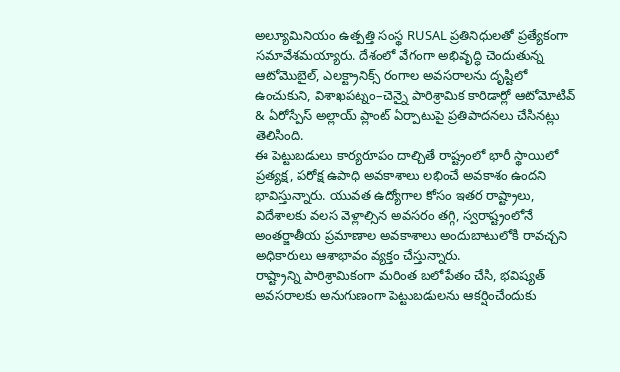అల్యూమినియం ఉత్పత్తి సంస్థ RUSAL ప్రతినిధులతో ప్రత్యేకంగా సమావేశమయ్యారు. దేశంలో వేగంగా అభివృద్ధి చెందుతున్న ఆటోమొబైల్, ఎలక్ట్రానిక్స్ రంగాల అవసరాలను దృష్టిలో ఉంచుకుని, విశాఖపట్నం–చెన్నై పారిశ్రామిక కారిడార్లో ఆటోమోటివ్ & ఏరోస్పేస్ అల్లాయ్ ప్లాంట్ ఏర్పాటుపై ప్రతిపాదనలు చేసినట్లు తెలిసింది.
ఈ పెట్టుబడులు కార్యరూపం దాల్చితే రాష్ట్రంలో భారీ స్థాయిలో ప్రత్యక్ష, పరోక్ష ఉపాధి అవకాశాలు లభించే అవకాశం ఉందని భావిస్తున్నారు. యువత ఉద్యోగాల కోసం ఇతర రాష్ట్రాలు, విదేశాలకు వలస వెళ్లాల్సిన అవసరం తగ్గి, స్వరాష్ట్రంలోనే అంతర్జాతీయ ప్రమాణాల అవకాశాలు అందుబాటులోకి రావచ్చని అధికారులు ఆశాభావం వ్యక్తం చేస్తున్నారు.
రాష్ట్రాన్ని పారిశ్రామికంగా మరింత బలోపేతం చేసి, భవిష్యత్ అవసరాలకు అనుగుణంగా పెట్టుబడులను ఆకర్షించేందుకు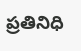ప్రతినిధి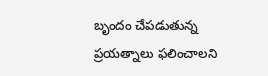బృందం చేపడుతున్న ప్రయత్నాలు ఫలించాలని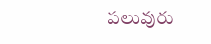పలువురు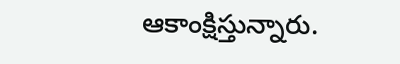ఆకాంక్షిస్తున్నారు.